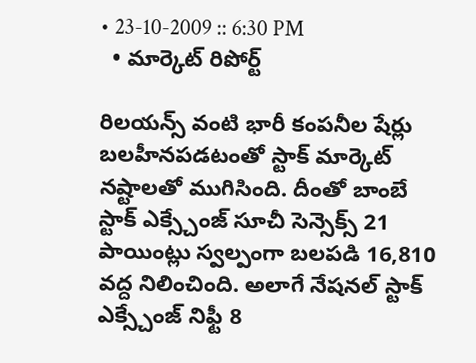• 23-10-2009 :: 6:30 PM
  • మార్కెట్ రిపోర్ట్

రిలయన్స్ వంటి భారీ కంపనీల షేర్లు బలహీనపడటంతో స్టాక్ మార్కెట్ నష్టాలతో ముగిసింది. దీంతో బాంబే స్టాక్ ఎక్స్చేంజ్ సూచీ సెన్సెక్స్ 21 పాయింట్లు స్వల్పంగా బలపడి 16,810 వద్ద నిలించింది. అలాగే నేషనల్ స్టాక్ ఎక్స్చేంజ్ నిఫ్టీ 8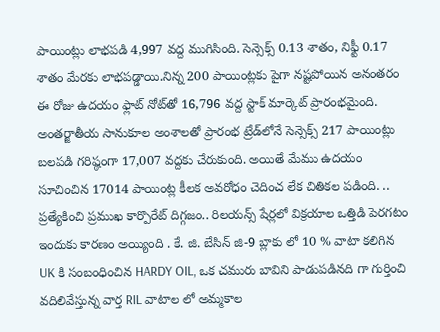పాయింట్లు లాభపడి 4,997 వద్ద ముగిసింది. సెన్సెక్స్ 0.13 శాతం, నిఫ్టీ 0.17 శాతం మేరకు లాభపడ్డాయి.నిన్న 200 పాయింట్లకు పైగా నష్టపోయిన అనంతరం ఈ రోజు ఉదయం ఫ్లాట్ నోట్‌తో 16,796 వద్ద స్టాక్ మార్కెట్ ప్రారంభమైంది. అంతర్జాతీయ సానుకూల అంశాలతో ప్రారంభ ట్రేడ్‌లోనే సెన్సెక్స్ 217 పాయింట్లు బలపడి గరిష్ఠంగా 17,007 వద్దకు చేరుకుంది. అయితే మేము ఉదయం సూచించిన 17014 పాయింట్ల కీలక అవరోధం చెదించ లేక చితికల పడింది. .. ప్రత్యేకించి ప్రముఖ కార్పొరేట్ దిగ్గజం.. రిలయన్స్ షేర్లలో విక్రయాల ఒత్తిడి పెరగటం ఇందుకు కారణం అయ్యింది . కే. జి. బేసిన్ జి-9 బ్లాకు లో 10 % వాటా కలిగిన UK కి సంబంధించిన HARDY OIL, ఒక చమురు బావిని పాడుపడినది గా గుర్తించి వదిలివేస్తున్న వార్త RIL వాటాల లో అమ్మకాల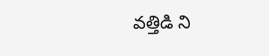వత్తిడి ని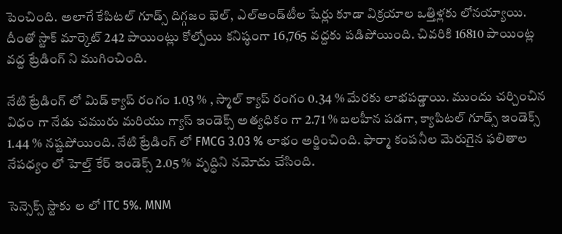పెంచింది. అలాగే కేపిటల్ గూడ్స్ దిగ్గజం భెల్, ఎల్అండ్‌టీల షేర్లు కూడా విక్రయాల ఒత్తిళ్లకు లోనయ్యాయి. దీంతో స్టాక్ మార్కెట్ 242 పాయింట్లు కోల్పోయి కనిష్ఠంగా 16,765 వద్దకు పడిపోయింది. చివరికి 16810 పాయింట్ల వద్ద ట్రేడింగ్ ని ముగించింది.

నేటి ట్రేడింగ్ లో మిడ్ క్యాప్ రంగం 1.03 % , స్మాల్ క్యాప్ రంగం 0.34 % మేరకు లాభపడ్డాయి. ముందు చర్చించిన విధం గా నేడు చమురు మరియు గ్యాస్ ఇండెక్స్ అత్యధికం గా 2.71 % బలహీన పడగా, క్యాపిటల్ గూడ్స్ ఇండెక్స్ 1.44 % నష్టపోయింది. నేటి ట్రేడింగ్ లో FMCG 3.03 % లాభం అర్జించింది. ఫార్మా కంపనీల మెరుగైన ఫలితాల నేపధ్యం లో హెల్త్ కేర్ ఇండెక్స్ 2.05 % వృద్ధిని నమోదు చేసింది.

సెన్సెక్స్ స్టాకు ల లో ITC 5%. MNM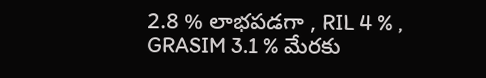2.8 % లాభపడగా , RIL 4 % , GRASIM 3.1 % మేరకు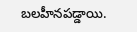బలహీనపడ్డాయి.